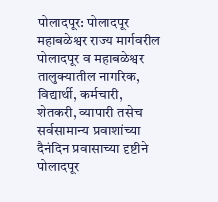पोलादपूर: पोलादपूर महाबळेश्वर राज्य मार्गवरील पोलादपूर व महाबळेश्वर तालुक्यातील नागरिक, विद्यार्थी, कर्मचारी, शेतकरी, व्यापारी तसेच सर्वसामान्य प्रवाशांच्या दैनंदिन प्रवासाच्या दृष्टीने पोलादपूर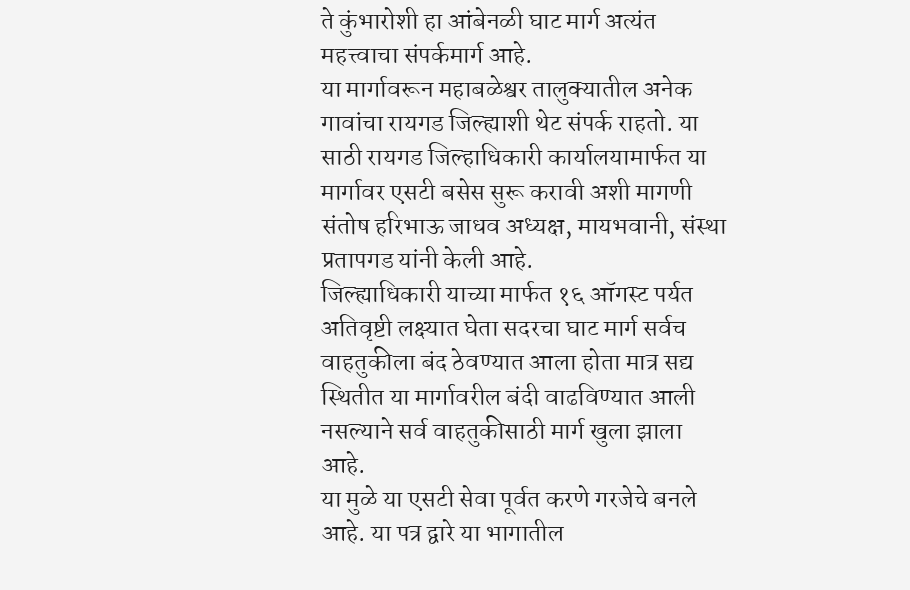ते कुंभारोशी हा आंबेनळी घाट मार्ग अत्यंत महत्त्वाचा संपर्कमार्ग आहे.
या मार्गावरून महाबळेश्वर तालुक्यातील अनेक गावांचा रायगड जिल्ह्याशी थेट संपर्क राहतो. या साठी रायगड जिल्हाधिकारी कार्यालयामार्फत या मार्गावर एसटी बसेस सुरू करावी अशी मागणी संतोष हरिभाऊ जाधव अध्यक्ष, मायभवानी, संस्था प्रतापगड यांनी केली आहे.
जिल्ह्याधिकारी याच्या मार्फत १६ ऑगस्ट पर्यत अतिवृष्टी लक्ष्यात घेता सदरचा घाट मार्ग सर्वच वाहतुकीला बंद ठेवण्यात आला होता मात्र सद्य स्थितीत या मार्गावरील बंदी वाढविण्यात आली नसल्याने सर्व वाहतुकीसाठी मार्ग खुला झाला आहे.
या मुळे या एसटी सेवा पूर्वत करणे गरजेचे बनले आहे. या पत्र द्वारे या भागातील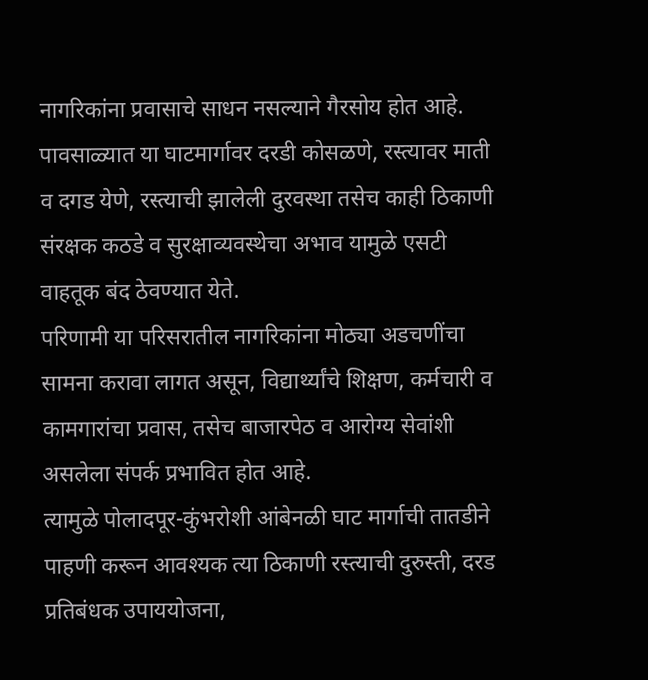नागरिकांना प्रवासाचे साधन नसल्याने गैरसोय होत आहे. पावसाळ्यात या घाटमार्गावर दरडी कोसळणे, रस्त्यावर माती व दगड येणे, रस्त्याची झालेली दुरवस्था तसेच काही ठिकाणी संरक्षक कठडे व सुरक्षाव्यवस्थेचा अभाव यामुळे एसटी वाहतूक बंद ठेवण्यात येते.
परिणामी या परिसरातील नागरिकांना मोठ्या अडचणींचा सामना करावा लागत असून, विद्यार्थ्यांचे शिक्षण, कर्मचारी व कामगारांचा प्रवास, तसेच बाजारपेठ व आरोग्य सेवांशी असलेला संपर्क प्रभावित होत आहे.
त्यामुळे पोलादपूर-कुंभरोशी आंबेनळी घाट मार्गाची तातडीने पाहणी करून आवश्यक त्या ठिकाणी रस्त्याची दुरुस्ती, दरड प्रतिबंधक उपाययोजना,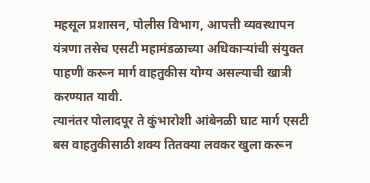महसूल प्रशासन, पोलीस विभाग, आपत्ती व्यवस्थापन यंत्रणा तसेच एसटी महामंडळाच्या अधिकाऱ्यांची संयुक्त पाहणी करून मार्ग वाहतुकीस योग्य असल्याची खात्री करण्यात यावी.
त्यानंतर पोलादपूर ते कुंभारोशी आंबेनळी घाट मार्ग एसटी बस वाहतुकीसाठी शक्य तितक्या लवकर खुला करून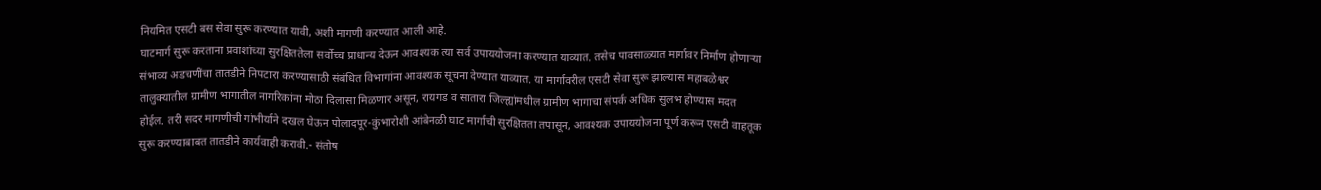नियमित एसटी बस सेवा सुरू करण्यात यावी, अशी मागणी करण्यात आली आहे.
घाटमार्ग सुरू करताना प्रवाशांच्या सुरक्षिततेला सर्वोच्च प्राधान्य देऊन आवश्यक त्या सर्व उपाययोजना करण्यात याव्यात. तसेच पावसाळ्यात मार्गावर निर्माण होणाऱ्या संभाव्य अडचणींचा तातडीने निपटारा करण्यासाठी संबंधित विभागांना आवश्यक सूचना देण्यात याव्यात. या मार्गावरील एसटी सेवा सुरू झाल्यास महाबळेश्वर तालुक्यातील ग्रामीण भागातील नागरिकांना मोठा दिलासा मिळणार असून, रायगड व सातारा जिल्ह्यांमधील ग्रामीण भागाचा संपर्क अधिक सुलभ होण्यास मदत होईल. तरी सदर मागणीची गांभीर्याने दखल घेऊन पोलादपूर-कुंभारोशी आंबेनळी घाट मार्गाची सुरक्षितता तपासून, आवश्यक उपाययोजना पूर्ण करून एसटी वाहतूक सुरू करण्याबाबत तातडीने कार्यवाही करावी.- संतोष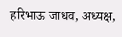हरिभाऊ जाधव, अध्यक्ष,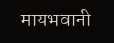मायभवानी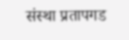संस्था प्रतापगड